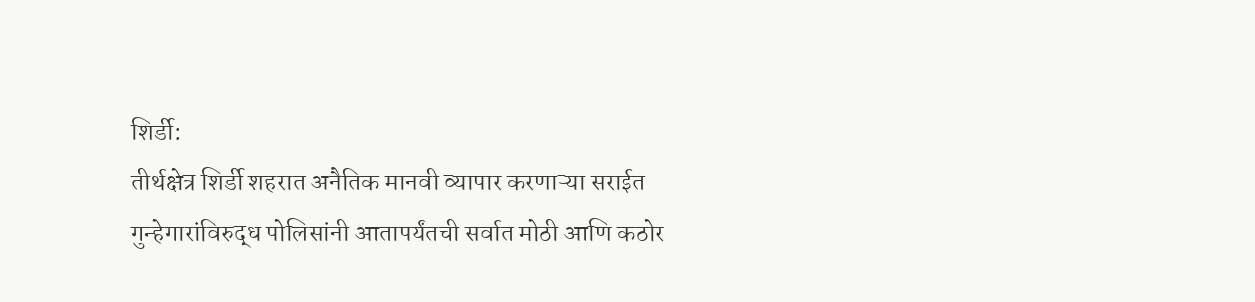शिर्डी:
तीर्थक्षेत्र शिर्डी शहरात अनैतिक मानवी व्यापार करणाऱ्या सराईत गुन्हेगारांविरुद्ध पोलिसांनी आतापर्यंतची सर्वात मोठी आणि कठोर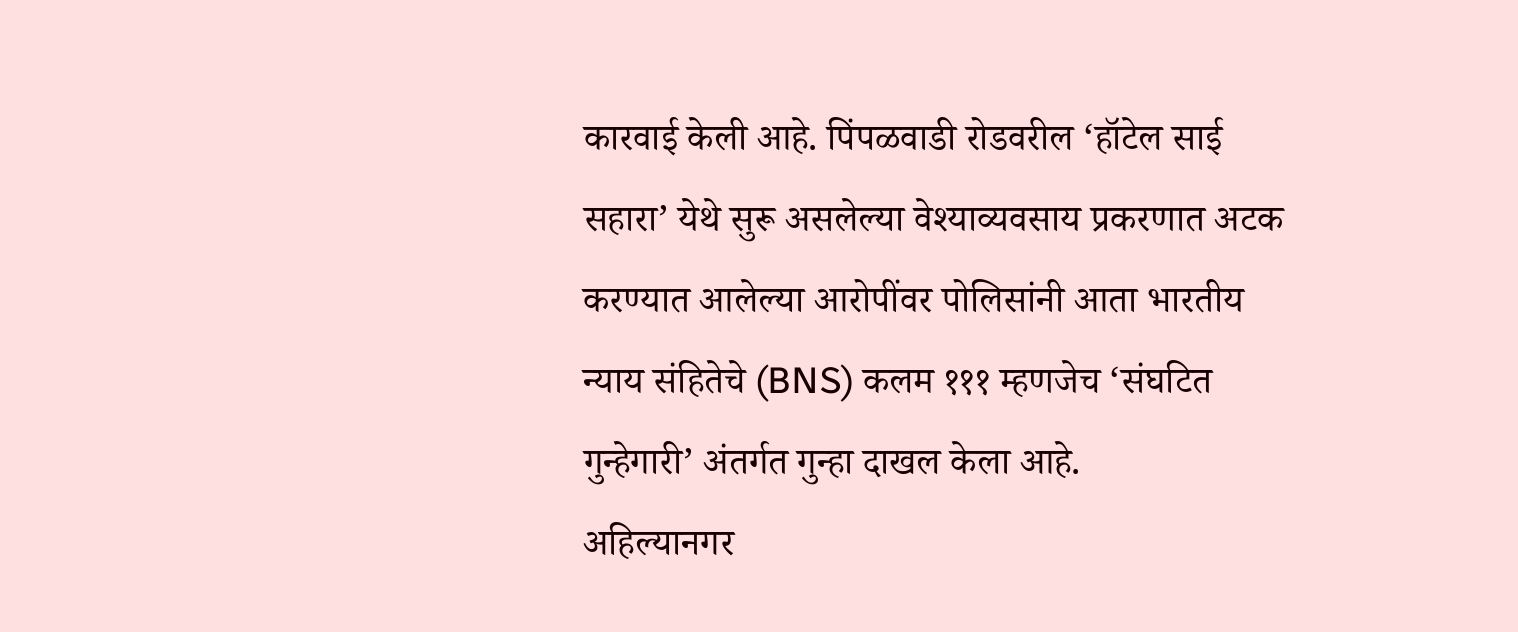कारवाई केली आहे. पिंपळवाडी रोडवरील ‘हॉटेल साई सहारा’ येथे सुरू असलेल्या वेश्याव्यवसाय प्रकरणात अटक करण्यात आलेल्या आरोपींवर पोलिसांनी आता भारतीय न्याय संहितेचे (BNS) कलम १११ म्हणजेच ‘संघटित गुन्हेगारी’ अंतर्गत गुन्हा दाखल केला आहे.
अहिल्यानगर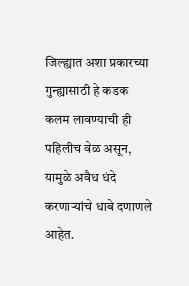जिल्ह्यात अशा प्रकारच्या गुन्ह्यासाठी हे कडक कलम लावण्याची ही पहिलीच वेळ असून, यामुळे अवैध धंदे करणाऱ्यांचे धाबे दणाणले आहेत.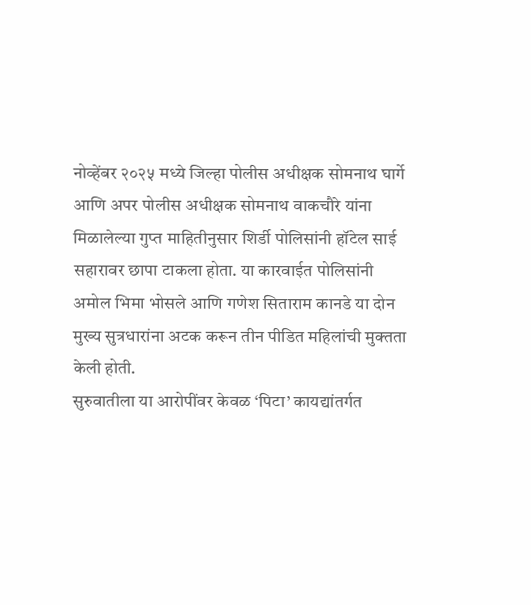नोव्हेंबर २०२५ मध्ये जिल्हा पोलीस अधीक्षक सोमनाथ घार्गे आणि अपर पोलीस अधीक्षक सोमनाथ वाकचौरे यांना मिळालेल्या गुप्त माहितीनुसार शिर्डी पोलिसांनी हॉटेल साई सहारावर छापा टाकला होता. या कारवाईत पोलिसांनी अमोल भिमा भोसले आणि गणेश सिताराम कानडे या दोन मुख्य सुत्रधारांना अटक करून तीन पीडित महिलांची मुक्तता केली होती.
सुरुवातीला या आरोपींवर केवळ ‘पिटा’ कायद्यांतर्गत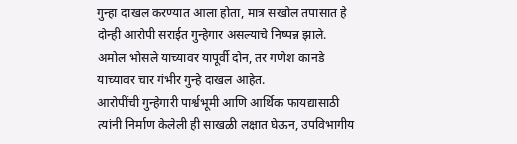गुन्हा दाखल करण्यात आला होता, मात्र सखोल तपासात हे दोन्ही आरोपी सराईत गुन्हेगार असल्याचे निष्पन्न झाले. अमोल भोसले याच्यावर यापूर्वी दोन, तर गणेश कानडे याच्यावर चार गंभीर गुन्हे दाखल आहेत.
आरोपींची गुन्हेगारी पार्श्वभूमी आणि आर्थिक फायद्यासाठी त्यांनी निर्माण केलेली ही साखळी लक्षात घेऊन, उपविभागीय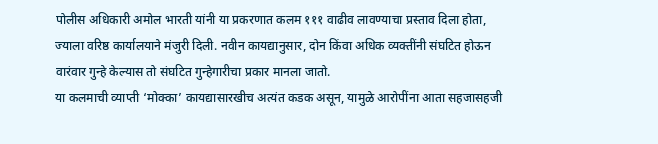पोलीस अधिकारी अमोल भारती यांनी या प्रकरणात कलम १११ वाढीव लावण्याचा प्रस्ताव दिला होता, ज्याला वरिष्ठ कार्यालयाने मंजुरी दिली. नवीन कायद्यानुसार, दोन किंवा अधिक व्यक्तींनी संघटित होऊन वारंवार गुन्हे केल्यास तो संघटित गुन्हेगारीचा प्रकार मानला जातो.
या कलमाची व्याप्ती ‘मोक्का’ कायद्यासारखीच अत्यंत कडक असून, यामुळे आरोपींना आता सहजासहजी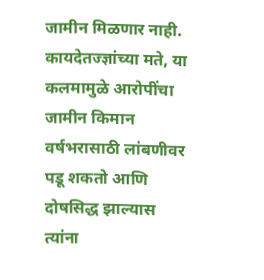जामीन मिळणार नाही. कायदेतज्ज्ञांच्या मते, या कलमामुळे आरोपींचा जामीन किमान वर्षभरासाठी लांबणीवर पडू शकतो आणि दोषसिद्ध झाल्यास त्यांना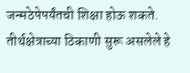जन्मठेपेपर्यंतची शिक्षा होऊ शकते. तीर्थक्षेत्राच्या ठिकाणी सुरू असलेले हे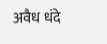अवैध धंदे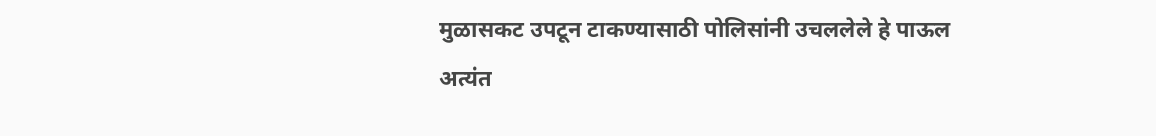मुळासकट उपटून टाकण्यासाठी पोलिसांनी उचललेले हे पाऊल अत्यंत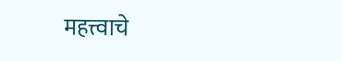महत्त्वाचे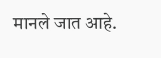मानले जात आहे.